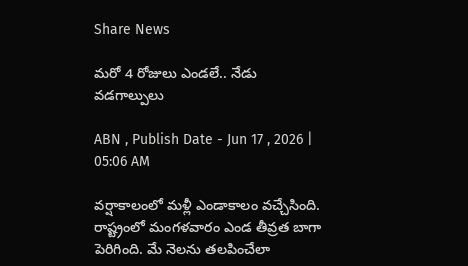Share News

మరో 4 రోజులు ఎండలే.. నేడు వడగాల్పులు

ABN , Publish Date - Jun 17 , 2026 | 05:06 AM

వర్షాకాలంలో మళ్లీ ఎండాకాలం వచ్చేసింది. రాష్ట్రంలో మంగళవారం ఎండ తీవ్రత బాగా పెరిగింది. మే నెలను తలపించేలా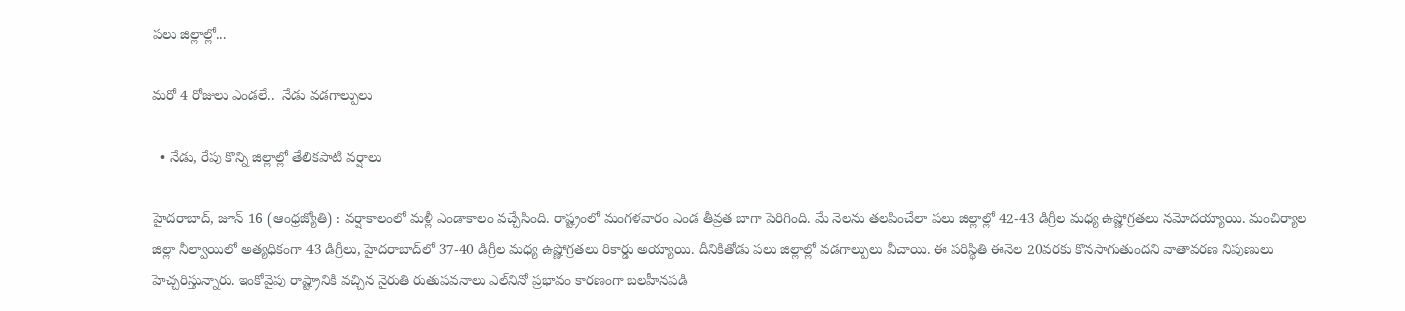పలు జిల్లాల్లో...

మరో 4 రోజులు ఎండలే..  నేడు వడగాల్పులు

  • నేడు, రేపు కొన్ని జిల్లాల్లో తేలికపాటి వర్షాలు

హైదరాబాద్‌, జూన్‌ 16 (ఆంధ్రజ్యోతి) : వర్షాకాలంలో మళ్లీ ఎండాకాలం వచ్చేసింది. రాష్ట్రంలో మంగళవారం ఎండ తీవ్రత బాగా పెరిగింది. మే నెలను తలపించేలా పలు జిల్లాల్లో 42-43 డిగ్రీల మధ్య ఉష్ణోగ్రతలు నమోదయ్యాయి. మంచిర్యాల జిల్లా నీల్వాయిలో అత్యధికంగా 43 డిగ్రీలు, హైదరాబాద్‌లో 37-40 డిగ్రీల మధ్య ఉష్ణోగ్రతలు రికార్డు అయ్యాయి. దీనికితోడు పలు జిల్లాల్లో వడగాల్పులు వీచాయి. ఈ పరిస్థితి ఈనెల 20వరకు కొనసాగుతుందని వాతావరణ నిపుణులు హెచ్చరిస్తున్నారు. ఇంకోవైపు రాష్ట్రానికి వచ్చిన నైరుతి రుతుపవనాలు ఎల్‌నినో ప్రభావం కారణంగా బలహీనపడి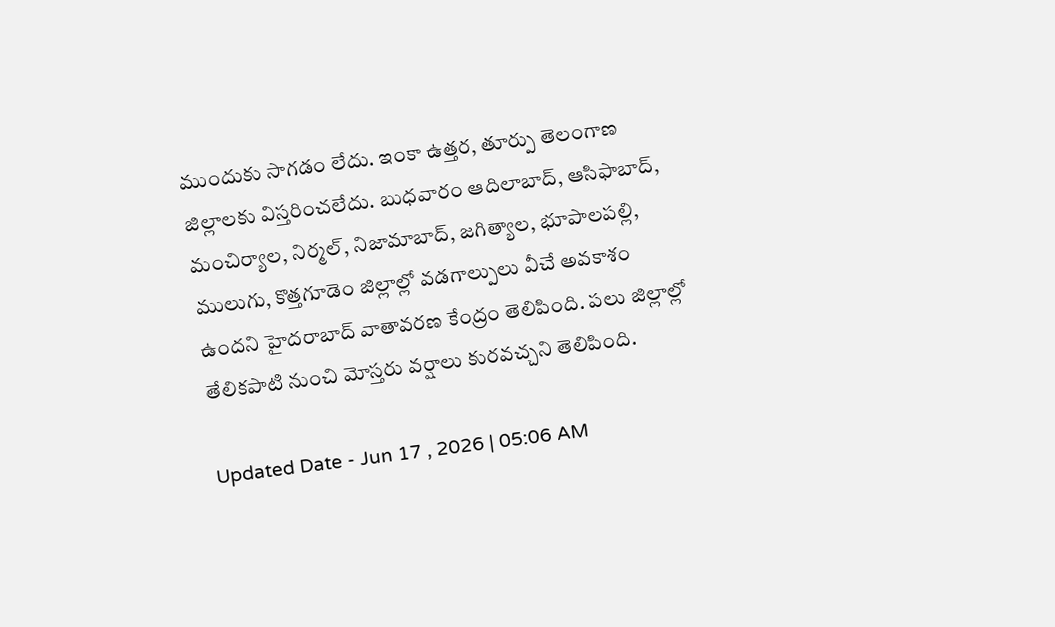ముందుకు సాగడం లేదు. ఇంకా ఉత్తర, తూర్పు తెలంగాణ జిల్లాలకు విస్తరించలేదు. బుధవారం ఆదిలాబాద్‌, ఆసిఫాబాద్‌, మంచిర్యాల, నిర్మల్‌, నిజామాబాద్‌, జగిత్యాల, భూపాలపల్లి, ములుగు, కొత్తగూడెం జిల్లాల్లో వడగాల్పులు వీచే అవకాశం ఉందని హైదరాబాద్‌ వాతావరణ కేంద్రం తెలిపింది. పలు జిల్లాల్లో తేలికపాటి నుంచి మోస్తరు వర్షాలు కురవచ్చని తెలిపింది.

Updated Date - Jun 17 , 2026 | 05:06 AM